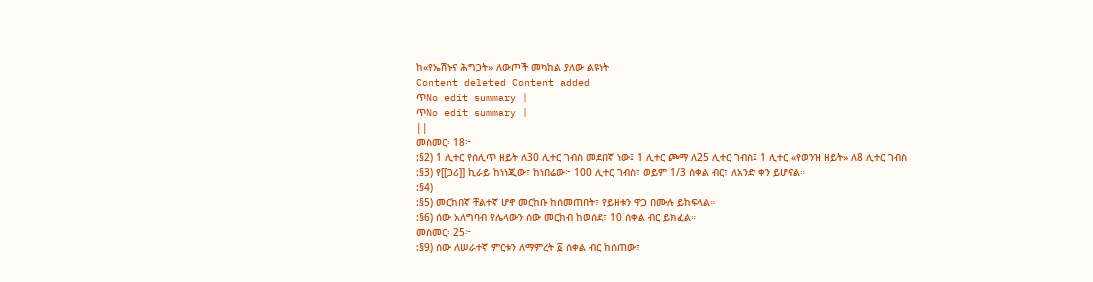ከ«የኤሽኑና ሕግጋት» ለውጦች መካከል ያለው ልዩነት
Content deleted Content added
ጥNo edit summary |
ጥNo edit summary |
||
መስመር፡ 18፦
:§2) 1 ሊተር የሰሊጥ ዘይት ለ30 ሊተር ገብስ መደበኛ ነው፤ 1 ሊተር ጮማ ለ25 ሊተር ገብስ፤ 1 ሊተር «የወንዝ ዘይት» ለ8 ሊተር ገብስ
:§3) የ[[ጋሪ]] ኪራይ ከነነጂው፣ ከነበሬው፦ 100 ሊተር ገብስ፣ ወይም 1/3 ሰቀል ብር፣ ለአንድ ቀን ይሆናል።
:§4)
:§5) መርከበኛ ቸልተኛ ሆኖ መርከቡ ከሰመጠበት፣ የይዘቱን ዋጋ በሙሉ ይከፍላል።
:§6) ሰው አለግባብ የሌላውን ሰው መርከብ ከወሰደ፣ 10 ሰቀል ብር ይክፈል።
መስመር፡ 25፦
:§9) ሰው ለሠራተኛ ምርቱን ለማምረት ፩ ሰቀል ብር ከሰጠው፣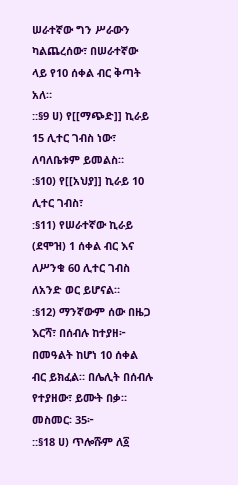ሠራተኛው ግን ሥራውን ካልጨረሰው፣ በሠራተኛው ላይ የ10 ሰቀል ብር ቅጣት አለ።
::§9 ሀ) የ[[ማጭድ]] ኪራይ 15 ሊተር ገብስ ነው፣ ለባለቤቱም ይመልስ።
:§10) የ[[አህያ]] ኪራይ 10 ሊተር ገብስ፣
:§11) የሠራተኛው ኪራይ (ደሞዝ) 1 ሰቀል ብር እና ለሥንቁ 60 ሊተር ገብስ ለአንድ ወር ይሆናል።
:§12) ማንኛውም ሰው በዜጋ እርሻ፣ በሰብሉ ከተያዘ፦ በመዓልት ከሆነ 10 ሰቀል ብር ይክፈል። በሌሊት በሰብሉ የተያዘው፣ ይሙት በቃ።
መስመር፡ 35፦
::§18 ሀ) ጥሎሹም ለ፩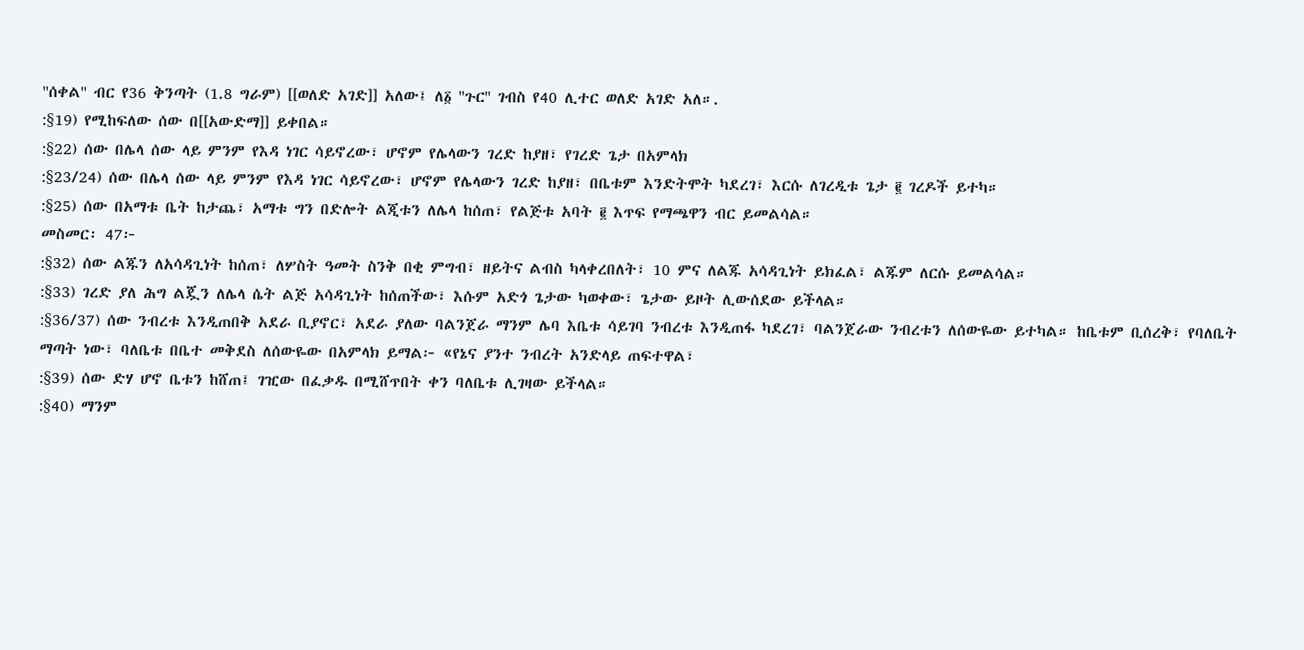''ሰቀል'' ብር የ36 ቅንጣት (1.8 ግራም) [[ወለድ አገድ]] አለው፤ ለ፩ ''ጉር'' ገብስ የ40 ሊተር ወለድ አገድ አለ።.
:§19) የሚከፍለው ሰው በ[[አውድማ]] ይቀበል።
:§22) ሰው በሌላ ሰው ላይ ምንም የእዳ ነገር ሳይኖረው፣ ሆኖም የሌላውን ገረድ ከያዘ፣ የገረድ ጌታ በአምላክ
:§23/24) ሰው በሌላ ሰው ላይ ምንም የእዳ ነገር ሳይኖረው፣ ሆኖም የሌላውን ገረድ ከያዘ፣ በቤቱም እንድትሞት ካደረገ፣ እርሱ ለገረዲቱ ጌታ ፪ ገረዶች ይተካ።
:§25) ሰው በአማቱ ቤት ከታጨ፣ አማቱ ግን በድሎት ልጂቱን ለሌላ ከሰጠ፣ የልጅቱ አባት ፪ እጥፍ የማጫዋን ብር ይመልሳል።
መስመር፡ 47፦
:§32) ሰው ልጁን ለአሳዳጊነት ከሰጠ፣ ለሦስት ዓመት ስንቅ በቂ ምግብ፣ ዘይትና ልብስ ካላቀረበለት፣ 10 ምና ለልጁ አሳዳጊነት ይክፈል፣ ልጁም ለርሱ ይመልሳል።
:§33) ገረድ ያለ ሕግ ልጇን ለሌላ ሴት ልጅ አሳዳጊነት ከሰጠችው፣ እሱም አድጎ ጌታው ካወቀው፣ ጌታው ይዞት ሊውሰደው ይችላል።
:§36/37) ሰው ንብረቱ እንዲጠበቅ አደራ ቢያኖር፣ አደራ ያለው ባልንጀራ ማንም ሌባ እቤቱ ሳይገባ ንብረቱ እንዲጠፋ ካደረገ፣ ባልንጀራው ንብረቱን ለሰውዬው ይተካል። ከቤቱም ቢሰረቅ፣ የባለቤት ማጣት ነው፣ ባለቤቱ በቤተ መቅደስ ለሰውዬው በአምላክ ይማል፦ «የኔና ያንተ ንብረት አንድላይ ጠፍተዋል፣
:§39) ሰው ድሃ ሆኖ ቤቱን ከሸጠ፤ ገዢው በፈቃዱ በሚሸጥበት ቀን ባለቤቱ ሊገዛው ይችላል።
:§40) ማንም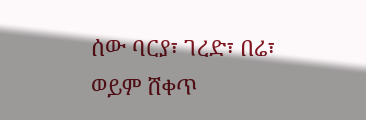ሰው ባርያ፣ ገረድ፣ በሬ፣ ወይም ሸቀጥ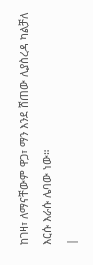ከገዛ፣ ለማናቸውም ዋጋ፣ ማን እንደ ሸጠው ሊያስረዳ ካልቻለ እርሱ እራሱ ሌባው ነው።
|